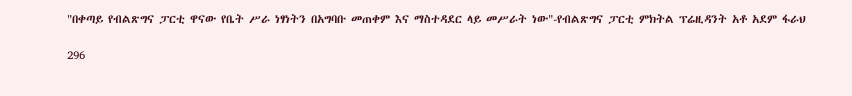"በቀጣይ የብልጽግና ፓርቲ ዋናው የቤት ሥራ ነፃነትን በአግባቡ መጠቀም እና ማስተዳደር ላይ መሥራት ነው"-የብልጽግና ፓርቲ ምክትል ፕሬዚዳንት አቶ አደም ፋራህ

296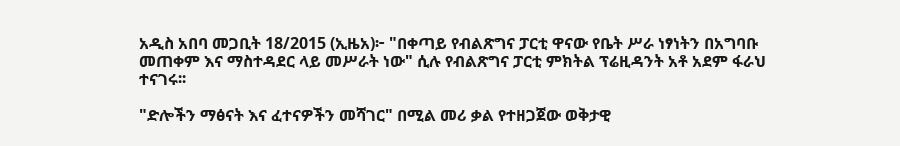አዲስ አበባ መጋቢት 18/2015 (ኢዜአ)፦ "በቀጣይ የብልጽግና ፓርቲ ዋናው የቤት ሥራ ነፃነትን በአግባቡ መጠቀም እና ማስተዳደር ላይ መሥራት ነው" ሲሉ የብልጽግና ፓርቲ ምክትል ፕሬዚዳንት አቶ አደም ፋራህ ተናገሩ፡፡

"ድሎችን ማፅናት እና ፈተናዎችን መሻገር" በሚል መሪ ቃል የተዘጋጀው ወቅታዊ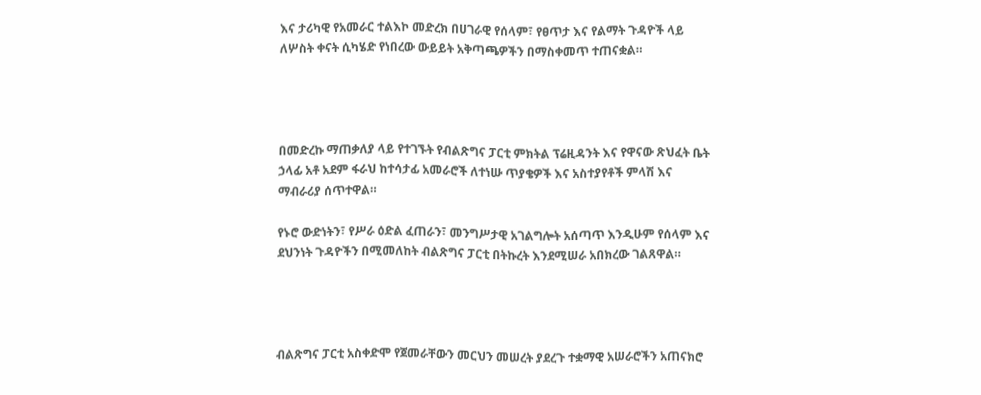እና ታሪካዊ የአመራር ተልእኮ መድረክ በሀገራዊ የሰላም፣ የፀጥታ እና የልማት ጉዳዮች ላይ ለሦስት ቀናት ሲካሄድ የነበረው ውይይት አቅጣጫዎችን በማስቀመጥ ተጠናቋል።




በመድረኩ ማጠቃለያ ላይ የተገኙት የብልጽግና ፓርቲ ምክትል ፕሬዚዳንት እና የዋናው ጽህፈት ቤት ኃላፊ አቶ አደም ፋራህ ከተሳታፊ አመራሮች ለተነሡ ጥያቄዎች እና አስተያየቶች ምላሽ እና ማብራሪያ ሰጥተዋል።

የኑሮ ውድነትን፣ የሥራ ዕድል ፈጠራን፣ መንግሥታዊ አገልግሎት አሰጣጥ እንዲሁም የሰላም እና ደህንነት ጉዳዮችን በሚመለከት ብልጽግና ፓርቲ በትኩረት እንደሚሠራ አበክረው ገልጸዋል።




ብልጽግና ፓርቲ አስቀድሞ የጀመራቸውን መርህን መሠረት ያደረጉ ተቋማዊ አሠራሮችን አጠናክሮ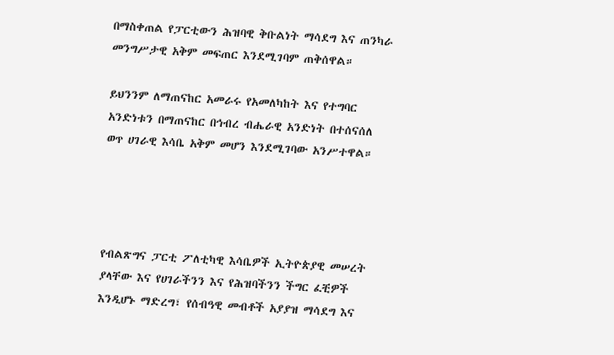በማስቀጠል የፓርቲውን ሕዝባዊ ቅቡልነት ማሳደግ እና ጠንካራ መንግሥታዊ አቅም መፍጠር እንደሚገባም ጠቅሰዋል።

ይህንንም ለማጠናከር አመራሩ የአመለካከት እና የተግባር አንድነቱን በማጠናከር በኅብረ ብሔራዊ አንድነት በተሰናሰለ ወጥ ሀገራዊ እሳቤ አቅም መሆን እንደሚገባው አንሥተዋል።




የብልጽግና ፓርቲ ፖለቲካዊ እሳቤዎች ኢትዮጵያዊ መሠረት ያላቸው እና የሀገራችንን እና የሕዝባችንን ችግር ፈቺዎች እንዲሆኑ ማድረግ፣ የሰብዓዊ መብቶች አያያዝ ማሳደግ እና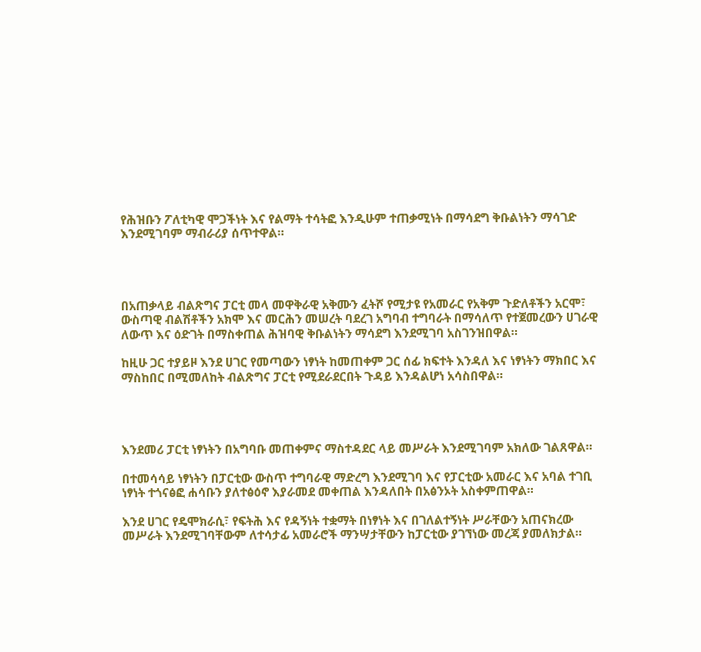የሕዝቡን ፖለቲካዊ ሞጋችነት እና የልማት ተሳትፎ እንዲሁም ተጠቃሚነት በማሳደግ ቅቡልነትን ማሳገድ እንደሚገባም ማብራሪያ ሰጥተዋል።




በአጠቃላይ ብልጽግና ፓርቲ መላ መዋቅራዊ አቅሙን ፈትሾ የሚታዩ የአመራር የአቅም ጉድለቶችን አርሞ፣ ውስጣዊ ብልሽቶችን አክሞ እና መርሕን መሠረት ባደረገ አግባብ ተግባራት በማሳለጥ የተጀመረውን ሀገራዊ ለውጥ እና ዕድገት በማስቀጠል ሕዝባዊ ቅቡልነትን ማሳደግ እንደሚገባ አስገንዝበዋል።

ከዚሁ ጋር ተያይዞ እንደ ሀገር የመጣውን ነፃነት ከመጠቀም ጋር ሰፊ ክፍተት እንዳለ እና ነፃነትን ማክበር እና ማስከበር በሚመለከት ብልጽግና ፓርቲ የሚደራደርበት ጉዳይ እንዳልሆነ አሳስበዋል።




እንደመሪ ፓርቲ ነፃነትን በአግባቡ መጠቀምና ማስተዳደር ላይ መሥራት እንደሚገባም አክለው ገልጸዋል።

በተመሳሳይ ነፃነትን በፓርቲው ውስጥ ተግባራዊ ማድረግ እንደሚገባ እና የፓርቲው አመራር እና አባል ተገቢ ነፃነት ተጎናፅፎ ሐሳቡን ያለተፅዕኖ እያራመደ መቀጠል እንዳለበት በአፅንኦት አስቀምጠዋል።

እንደ ሀገር የዴሞክራሲ፣ የፍትሕ እና የዳኝነት ተቋማት በነፃነት እና በገለልተኝነት ሥራቸውን አጠናክረው መሥራት እንደሚገባቸውም ለተሳታፊ አመራሮች ማንሣታቸውን ከፓርቲው ያገኘነው መረጃ ያመለክታል።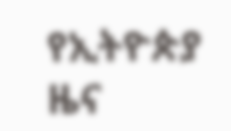የኢትዮጵያ ዜና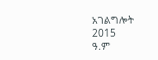አገልግሎት
2015
ዓ.ም